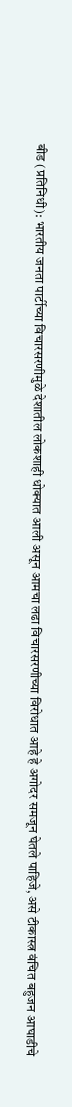बीड (प्रतिनिधी): भारतीय जनता पार्टीच्या विचारसरणीमुळे देशातील लोकशाही धोक्यात आली असून आमचा लढा विचारसरणीच्या विरोधात आहे हे अगोदर समजून घेतले पाहिजे, असे टीकास्त्र वंचित बहुजन आघाडीचे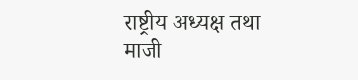राष्ट्रीय अध्यक्ष तथा माजी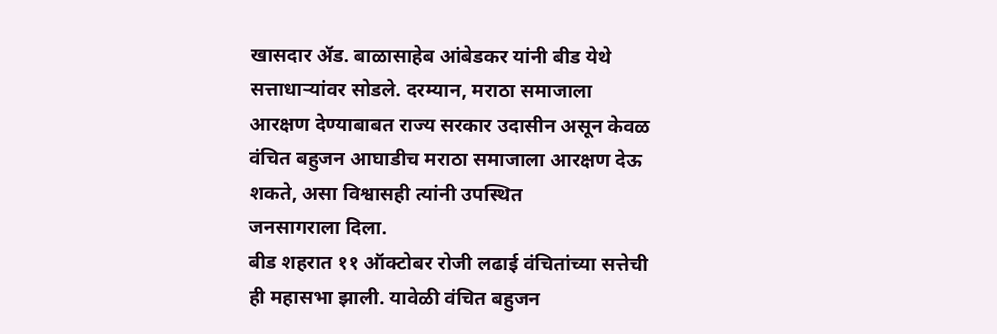खासदार ॲड. बाळासाहेब आंबेडकर यांनी बीड येथे सत्ताधाऱ्यांवर सोडले. दरम्यान, मराठा समाजाला आरक्षण देण्याबाबत राज्य सरकार उदासीन असून केवळ वंचित बहुजन आघाडीच मराठा समाजाला आरक्षण देऊ शकते, असा विश्वासही त्यांनी उपस्थित
जनसागराला दिला.
बीड शहरात ११ ऑक्टोबर रोजी लढाई वंचितांच्या सत्तेची ही महासभा झाली. यावेळी वंचित बहुजन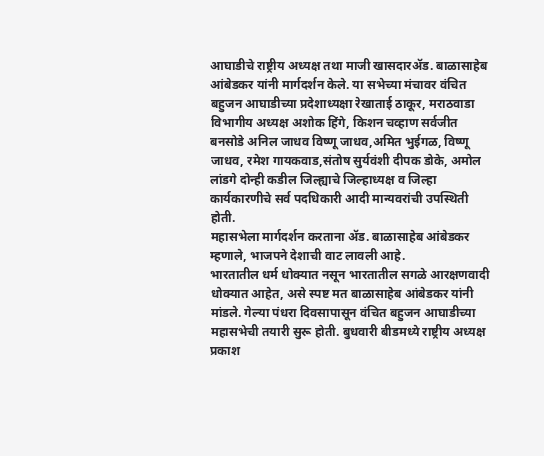आघाडीचे राष्ट्रीय अध्यक्ष तथा माजी खासदारॲड. बाळासाहेब आंबेडकर यांनी मार्गदर्शन केले. या सभेच्या मंचावर वंचित बहुजन आघाडीच्या प्रदेशाध्यक्षा रेखाताई ठाकूर, मराठवाडा विभागीय अध्यक्ष अशोक हिंगे, किशन चव्हाण सर्वजीत बनसोडे अनिल जाधव विष्णू जाधव,अमित भुईगळ, विष्णू जाधव, रमेश गायकवाड,संतोष सुर्यवंशी दीपक डोके, अमोल लांडगे दोन्ही कडील जिल्ह्याचे जिल्हाध्यक्ष व जिल्हा कार्यकारणीचे सर्व पदधिकारी आदी मान्यवरांची उपस्थिती होती.
महासभेला मार्गदर्शन करताना ॲड. बाळासाहेब आंबेडकर म्हणाले, भाजपने देशाची वाट लावली आहे.
भारतातील धर्म धोक्यात नसून भारतातील सगळे आरक्षणवादी धोक्यात आहेत, असे स्पष्ट मत बाळासाहेब आंबेडकर यांनी मांडले. गेल्या पंधरा दिवसापासून वंचित बहुजन आघाडीच्या महासभेची तयारी सुरू होती. बुधवारी बीडमध्ये राष्ट्रीय अध्यक्ष प्रकाश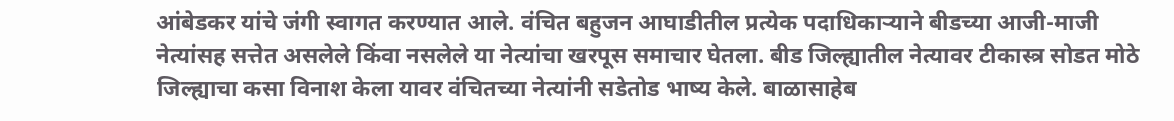आंबेडकर यांचे जंगी स्वागत करण्यात आले. वंचित बहुजन आघाडीतील प्रत्येक पदाधिकाऱ्याने बीडच्या आजी-माजी नेत्यांसह सत्तेत असलेले किंवा नसलेले या नेत्यांचा खरपूस समाचार घेतला. बीड जिल्ह्यातील नेत्यावर टीकास्त्र सोडत मोठे जिल्ह्याचा कसा विनाश केला यावर वंचितच्या नेत्यांनी सडेतोड भाष्य केले. बाळासाहेब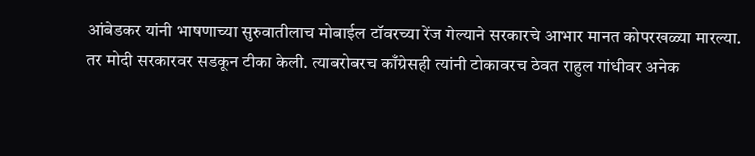आंबेडकर यांनी भाषणाच्या सुरुवातीलाच मोबाईल टॉवरच्या रेंज गेल्याने सरकारचे आभार मानत कोपरखळ्या मारल्या.
तर मोदी सरकारवर सडकून टीका केली. त्याबरोबरच काँग्रेसही त्यांनी टोकावरच ठेवत राहुल गांधीवर अनेक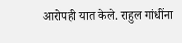आरोपही यात केले. राहुल गांधींना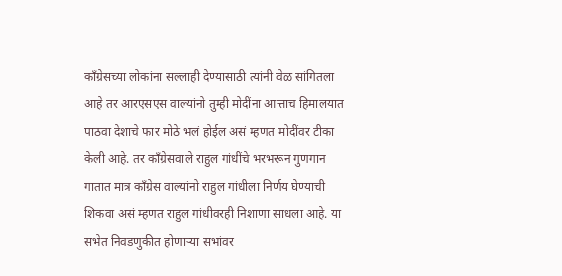काँग्रेसच्या लोकांना सल्लाही देण्यासाठी त्यांनी वेळ सांगितला आहे तर आरएसएस वाल्यांनो तुम्ही मोदींना आत्ताच हिमालयात पाठवा देशाचे फार मोठे भलं होईल असं म्हणत मोदींवर टीका केली आहे. तर काँग्रेसवाले राहुल गांधींचे भरभरून गुणगान गातात मात्र काँग्रेस वाल्यांनो राहुल गांधीला निर्णय घेण्याची शिकवा असं म्हणत राहुल गांधीवरही निशाणा साधला आहे. या सभेत निवडणुकीत होणाऱ्या सभांवर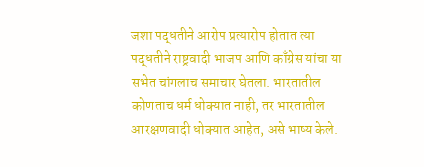जशा पद्धतीने आरोप प्रत्यारोप होतात त्या पद्धतीने राष्ट्रवादी भाजप आणि काँग्रेस यांचा या सभेत चांगलाच समाचार घेतला. भारतातील कोणताच धर्म धोक्यात नाही, तर भारतातील आरक्षणवादी धोक्यात आहेत, असे भाष्य केले.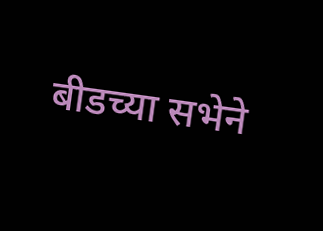बीडच्या सभेने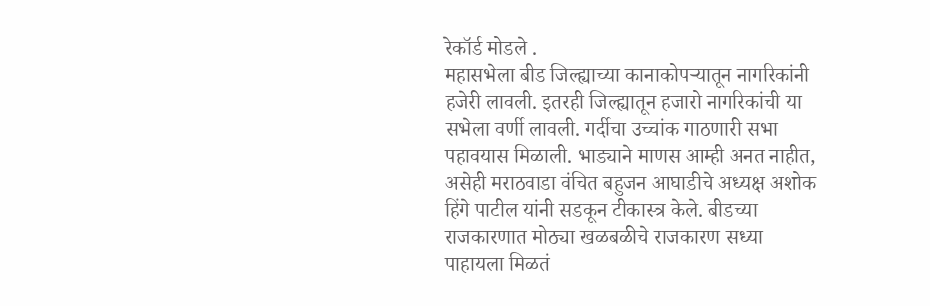रेकॉर्ड मोडले .
महासभेला बीड जिल्ह्याच्या कानाकोपऱ्यातून नागरिकांनी हजेरी लावली. इतरही जिल्ह्यातून हजारो नागरिकांची या सभेला वर्णी लावली. गर्दीचा उच्चांक गाठणारी सभा पहावयास मिळाली. भाड्याने माणस आम्ही अनत नाहीत, असेही मराठवाडा वंचित बहुजन आघाडीचे अध्यक्ष अशोक हिंगे पाटील यांनी सडकून टीकास्त्र केले. बीडच्या राजकारणात मोठ्या खळबळीचे राजकारण सध्या पाहायला मिळतं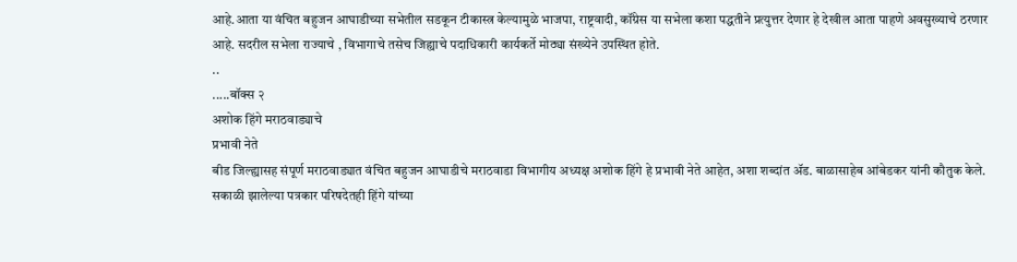आहे.आता या वंचित बहुजन आघाडीच्या सभेतील सडकून टीकास्त्र केल्यामुळे भाजपा, राष्ट्रवादी, कॉंग्रेस या सभेला कशा पद्धतीने प्रत्युत्तर देणार हे देखील आता पाहणे अवसुख्याचे ठरणार आहे. सदरील सभेला राज्याचे , विभागाचे तसेच जिह्याचे पदाधिकारी कार्यकर्ते मोठ्या संख्येने उपस्थित होते.
..
.....बॉक्स २
अशोक हिंगे मराठवाड्याचे
प्रभावी नेते
बीड जिल्ह्यासह संपूर्ण मराठवाड्यात वंचित बहुजन आघाडीचे मराठवाडा विभागीय अध्यक्ष अशोक हिंगे हे प्रभावी नेते आहेत, अशा शब्दांत ॲड. बाळासाहेब आंबेडकर यांनी कौतुक केले. सकाळी झालेल्या पत्रकार परिषदेतही हिंगे यांच्या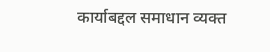कार्याबद्दल समाधान व्यक्त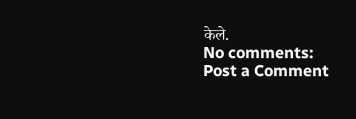केले.
No comments:
Post a Comment